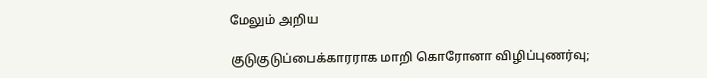மேலும் அறிய

குடுகுடுப்பைக்காரராக மாறி கொரோனா விழிப்புணர்வு;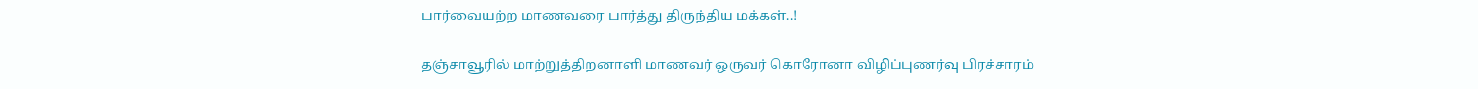பார்வையற்ற மாணவரை பார்த்து திருந்திய மக்கள்..!

தஞ்சாவூரில் மாற்றுத்திறனாளி மாணவர் ஒருவர் கொரோனா விழிப்புணர்வு பிரச்சாரம்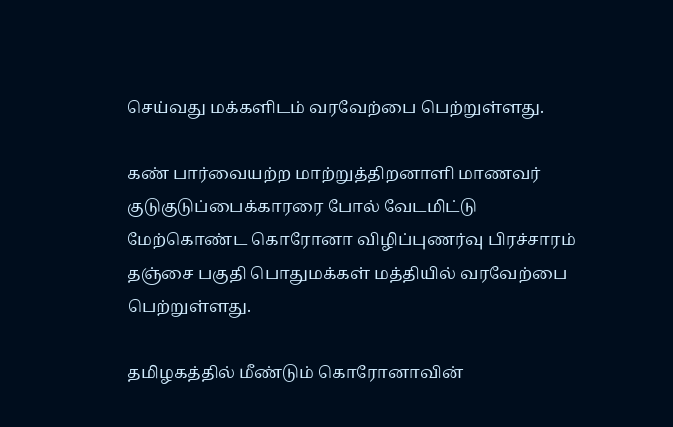செய்வது மக்களிடம் வரவேற்பை பெற்றுள்ளது.

கண் பார்வையற்ற மாற்றுத்திறனாளி மாணவர் குடுகுடுப்பைக்காரரை போல் வேடமிட்டு மேற்கொண்ட கொரோனா விழிப்புணர்வு பிரச்சாரம் தஞ்சை பகுதி பொதுமக்கள் மத்தியில் வரவேற்பை பெற்றுள்ளது.

தமிழகத்தில் மீண்டும் கொரோனாவின்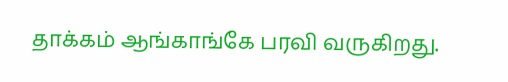தாக்கம் ஆங்காங்கே பரவி வருகிறது.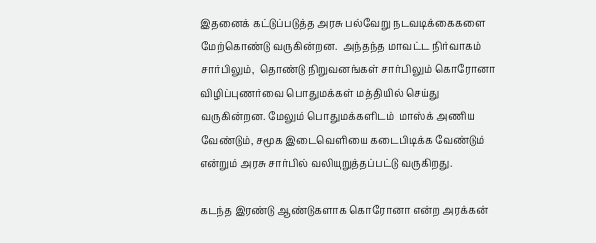இதனைக் கட்டுப்படுத்த அரசு பல்வேறு நடவடிக்கைகளை மேற்கொண்டு வருகின்றன.  அந்தந்த மாவட்ட நிர்வாகம் சார்பிலும்,  தொண்டு நிறுவனங்கள் சார்பிலும் கொரோனா விழிப்புணர்வை பொதுமக்கள் மத்தியில் செய்து வருகின்றன. மேலும் பொதுமக்களிடம்  மாஸ்க் அணிய வேண்டும், சமூக இடைவெளியை கடைபிடிக்க வேண்டும் என்றும் அரசு சார்பில் வலியுறுத்தப்பட்டு வருகிறது.

கடந்த இரண்டு ஆண்டுகளாக கொரோனா என்ற அரக்கன்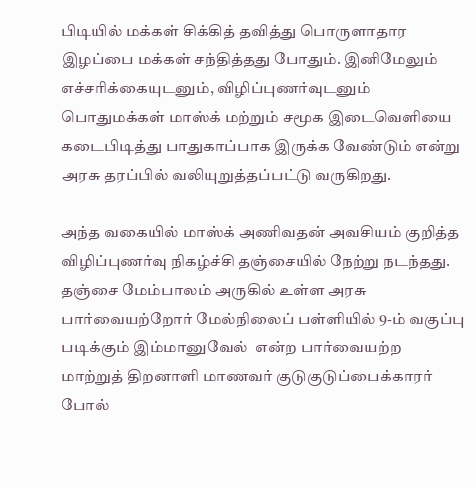பிடியில் மக்கள் சிக்கித் தவித்து பொருளாதார இழப்பை மக்கள் சந்தித்தது போதும். இனிமேலும் எச்சரிக்கையுடனும், விழிப்புணர்வுடனும் பொதுமக்கள் மாஸ்க் மற்றும் சமூக இடைவெளியை கடைபிடித்து பாதுகாப்பாக இருக்க வேண்டும் என்று அரசு தரப்பில் வலியுறுத்தப்பட்டு வருகிறது.

அந்த வகையில் மாஸ்க் அணிவதன் அவசியம் குறித்த விழிப்புணர்வு நிகழ்ச்சி தஞ்சையில் நேற்று நடந்தது. தஞ்சை மேம்பாலம் அருகில் உள்ள அரசு பார்வையற்றோர் மேல்நிலைப் பள்ளியில் 9-ம் வகுப்பு படிக்கும் இம்மானுவேல்  என்ற பார்வையற்ற மாற்றுத் திறனாளி மாணவர் குடுகுடுப்பைக்காரர் போல்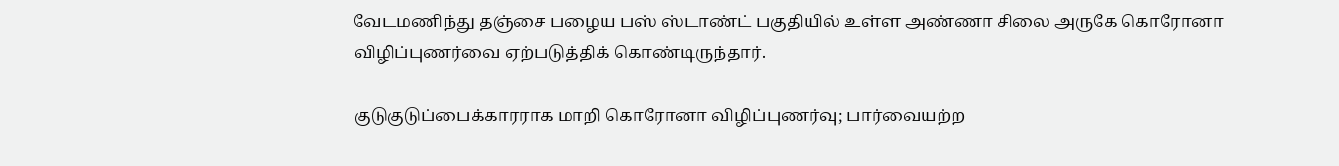வேடமணிந்து தஞ்சை பழைய பஸ் ஸ்டாண்ட் பகுதியில் உள்ள அண்ணா சிலை அருகே கொரோனா விழிப்புணர்வை ஏற்படுத்திக் கொண்டிருந்தார்.

குடுகுடுப்பைக்காரராக மாறி கொரோனா விழிப்புணர்வு; பார்வையற்ற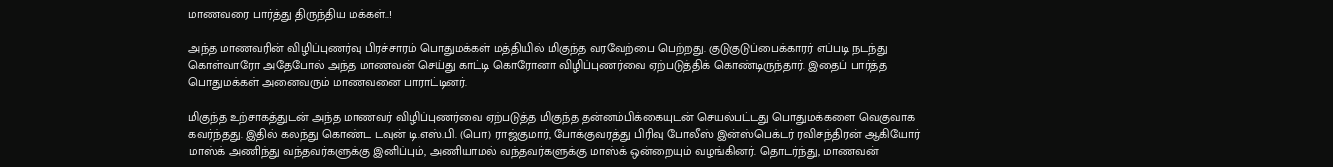மாணவரை பார்த்து திருந்திய மக்கள்..!

அந்த மாணவரின் விழிப்புணர்வு பிரச்சாரம் பொதுமக்கள் மத்தியில் மிகுந்த வரவேற்பை பெற்றது. குடுகுடுப்பைக்காரர் எப்படி நடந்து கொள்வாரோ அதேபோல் அந்த மாணவன் செய்து காட்டி கொரோனா விழிப்புணர்வை ஏற்படுத்திக் கொண்டிருந்தார். இதைப் பார்த்த பொதுமக்கள் அனைவரும் மாணவனை பாராட்டினர்.

மிகுந்த உற்சாகத்துடன் அந்த மாணவர் விழிப்புணர்வை ஏற்படுத்த மிகுந்த தன்னம்பிக்கையுடன் செயல்பட்டது பொதுமக்களை வெகுவாக கவர்ந்தது. இதில் கலந்து கொண்ட டவுன் டி.எஸ்.பி. (பொ) ராஜ்குமார், போக்குவரத்து பிரிவு போலீஸ் இன்ஸ்பெக்டர் ரவிசந்திரன் ஆகியோர் மாஸ்க் அணிந்து வந்தவர்களுக்கு இனிப்பும், அணியாமல் வந்தவர்களுக்கு மாஸ்க் ஒன்றையும் வழங்கினர். தொடர்ந்து, மாணவன்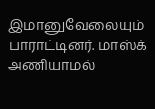இமானுவேலையும் பாராட்டினர். மாஸ்க் அணியாமல்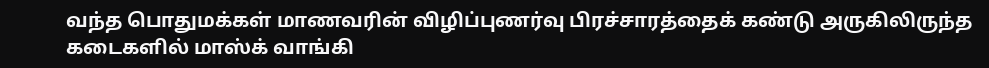வந்த பொதுமக்கள் மாணவரின் விழிப்புணர்வு பிரச்சாரத்தைக் கண்டு அருகிலிருந்த கடைகளில் மாஸ்க் வாங்கி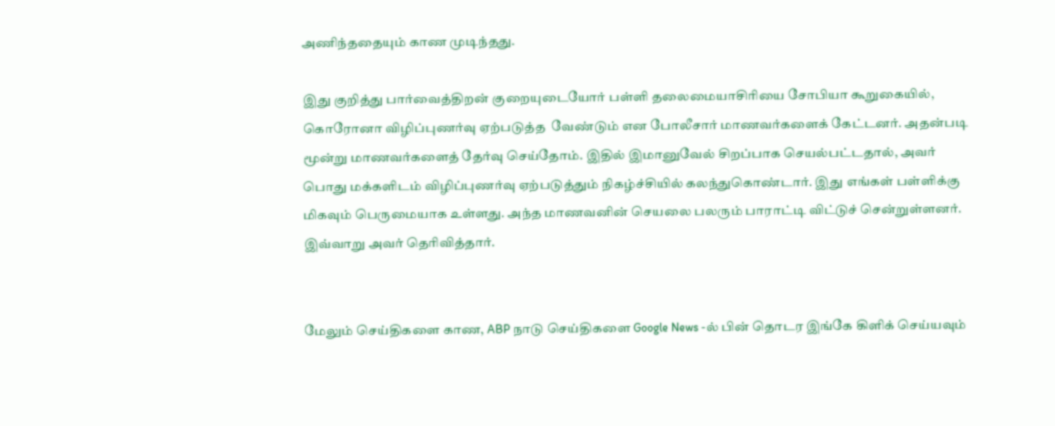அணிந்ததையும் காண முடிந்தது.

இது குறித்து பார்வைத்திறன் குறையுடையோர் பள்ளி தலைமையாசிரியை சோபியா கூறுகையில், கொரோனா விழிப்புணர்வு ஏற்படுத்த  வேண்டும் என போலீசார் மாணவர்களைக் கேட்டனர். அதன்படி மூன்று மாணவர்களைத் தேர்வு செய்தோம். இதில் இமானுவேல் சிறப்பாக செயல்பட்டதால், அவர் பொது மக்களிடம் விழிப்புணர்வு ஏற்படுத்தும் நிகழ்ச்சியில் கலந்துகொண்டார். இது எங்கள் பள்ளிக்கு மிகவும் பெருமையாக உள்ளது. அந்த மாணவனின் செயலை பலரும் பாராட்டி விட்டுச் சென்றுள்ளனர். இவ்வாறு அவர் தெரிவித்தார்.


மேலும் செய்திகளை காண, ABP நாடு செய்திகளை Google News -ல் பின் தொடர இங்கே கிளிக் செய்யவும்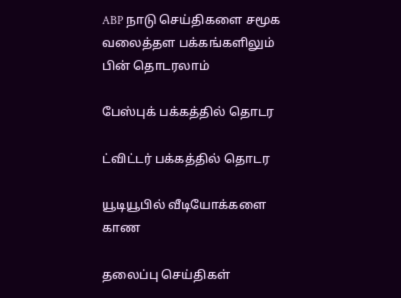ABP நாடு செய்திகளை சமூக வலைத்தள பக்கங்களிலும் பின் தொடரலாம்

பேஸ்புக் பக்கத்தில் தொடர

ட்விட்டர் பக்கத்தில் தொடர

யூடியூபில் வீடியோக்களை காண

தலைப்பு செய்திகள்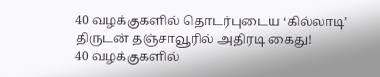40 வழக்குகளில் தொடர்புடைய ‘கில்லாடி’ திருடன் தஞ்சாவூரில் அதிரடி கைது!
40 வழக்குகளில்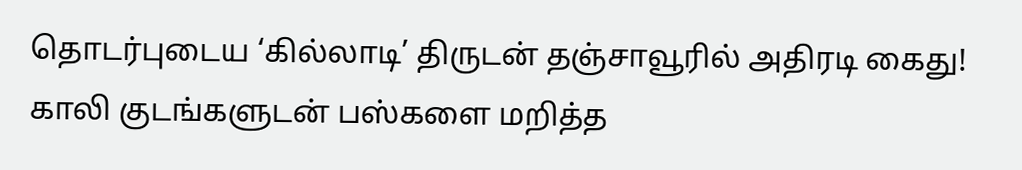தொடர்புடைய ‘கில்லாடி’ திருடன் தஞ்சாவூரில் அதிரடி கைது!
காலி குடங்களுடன் பஸ்களை மறித்த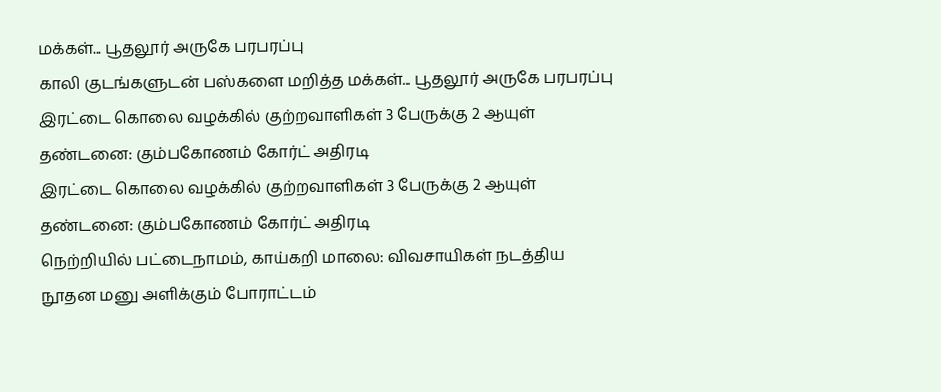மக்கள்... பூதலூர் அருகே பரபரப்பு
காலி குடங்களுடன் பஸ்களை மறித்த மக்கள்... பூதலூர் அருகே பரபரப்பு
இரட்டை கொலை வழக்கில் குற்றவாளிகள் 3 பேருக்கு 2 ஆயுள் தண்டனை: கும்பகோணம் கோர்ட் அதிரடி
இரட்டை கொலை வழக்கில் குற்றவாளிகள் 3 பேருக்கு 2 ஆயுள் தண்டனை: கும்பகோணம் கோர்ட் அதிரடி
நெற்றியில் பட்டைநாமம், காய்கறி மாலை: விவசாயிகள் நடத்திய நூதன மனு அளிக்கும் போராட்டம்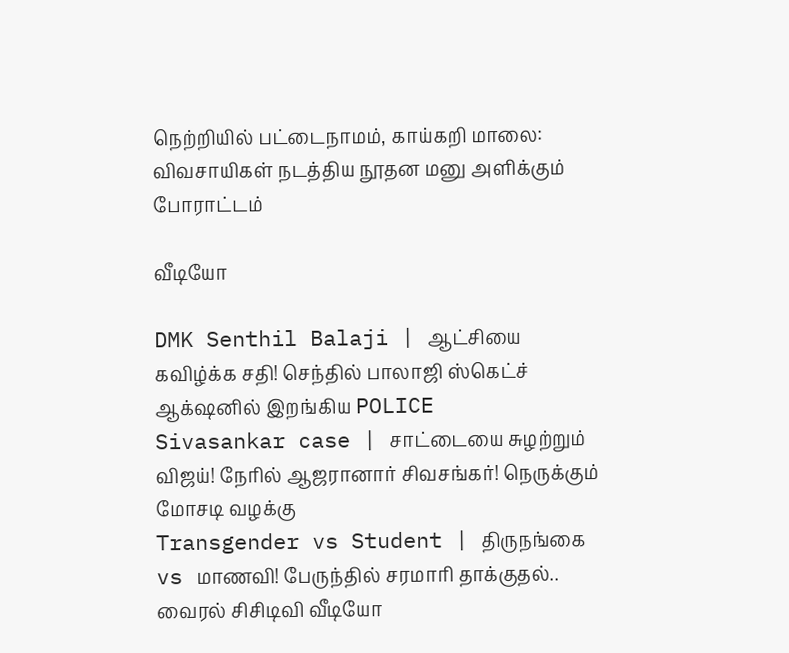நெற்றியில் பட்டைநாமம், காய்கறி மாலை: விவசாயிகள் நடத்திய நூதன மனு அளிக்கும் போராட்டம்

வீடியோ

DMK Senthil Balaji | ஆட்சியை கவிழ்க்க சதி! செந்தில் பாலாஜி ஸ்கெட்ச் ஆக்‌ஷனில் இறங்கிய POLICE
Sivasankar case | சாட்டையை சுழற்றும் விஜய்! நேரில் ஆஜரானார் சிவசங்கர்! நெருக்கும் மோசடி வழக்கு
Transgender vs Student | திருநங்கை vs மாணவி! பேருந்தில் சரமாரி தாக்குதல்.. வைரல் சிசிடிவி வீடியோ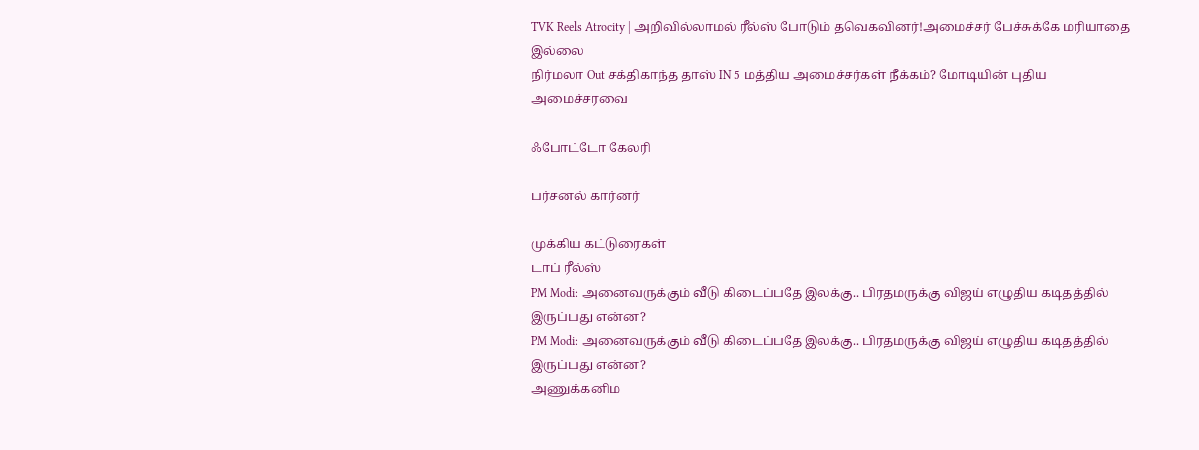TVK Reels Atrocity | அறிவில்லாமல் ரீல்ஸ் போடும் தவெகவினர்!அமைச்சர் பேச்சுக்கே மரியாதை இல்லை
நிர்மலா Out சக்திகாந்த தாஸ் IN 5 மத்திய அமைச்சர்கள் நீக்கம்? மோடியின் புதிய அமைச்சரவை

ஃபோட்டோ கேலரி

பர்சனல் கார்னர்

முக்கிய கட்டுரைகள்
டாப் ரீல்ஸ்
PM Modi: அனைவருக்கும் வீடு கிடைப்பதே இலக்கு.. பிரதமருக்கு விஜய் எழுதிய கடிதத்தில் இருப்பது என்ன?
PM Modi: அனைவருக்கும் வீடு கிடைப்பதே இலக்கு.. பிரதமருக்கு விஜய் எழுதிய கடிதத்தில் இருப்பது என்ன?
அணுக்கனிம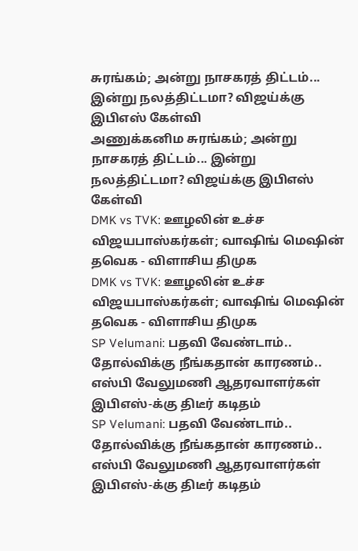சுரங்கம்; அன்று நாசகரத் திட்டம்... இன்று நலத்திட்டமா? விஜய்க்கு இபிஎஸ் கேள்வி
அணுக்கனிம சுரங்கம்; அன்று நாசகரத் திட்டம்... இன்று நலத்திட்டமா? விஜய்க்கு இபிஎஸ் கேள்வி
DMK vs TVK: ஊழலின் உச்ச விஜயபாஸ்கர்கள்; வாஷிங் மெஷின் தவெக - விளாசிய திமுக
DMK vs TVK: ஊழலின் உச்ச விஜயபாஸ்கர்கள்; வாஷிங் மெஷின் தவெக - விளாசிய திமுக
SP Velumani: பதவி வேண்டாம்.. தோல்விக்கு நீங்கதான் காரணம்.. எஸ்பி வேலுமணி ஆதரவாளர்கள் இபிஎஸ்-க்கு திடீர் கடிதம்
SP Velumani: பதவி வேண்டாம்.. தோல்விக்கு நீங்கதான் காரணம்.. எஸ்பி வேலுமணி ஆதரவாளர்கள் இபிஎஸ்-க்கு திடீர் கடிதம்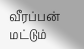வீரப்பன் மட்டும்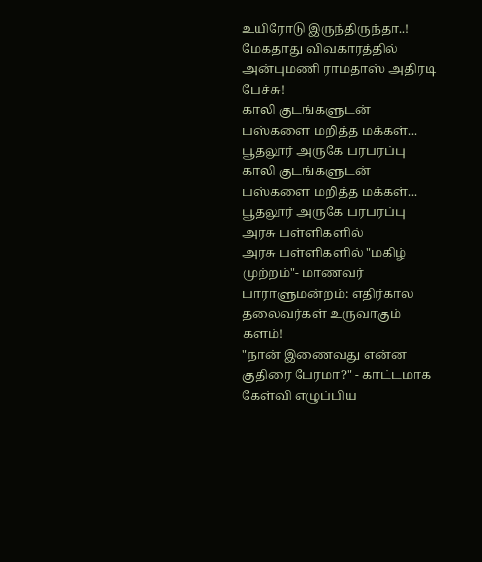உயிரோடு இருந்திருந்தா..! மேகதாது விவகாரத்தில் அன்புமணி ராமதாஸ் அதிரடி பேச்சு!
காலி குடங்களுடன் பஸ்களை மறித்த மக்கள்... பூதலூர் அருகே பரபரப்பு
காலி குடங்களுடன் பஸ்களை மறித்த மக்கள்... பூதலூர் அருகே பரபரப்பு
அரசு பள்ளிகளில்
அரசு பள்ளிகளில் "மகிழ் முற்றம்"- மாணவர் பாராளுமன்றம்: எதிர்கால தலைவர்கள் உருவாகும் களம்!
"நான் இணைவது என்ன குதிரை பேரமா?" - காட்டமாக கேள்வி எழுப்பிய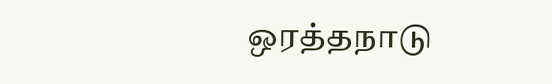ஒரத்தநாடு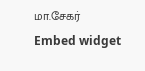மா.சேகர்
Embed widget